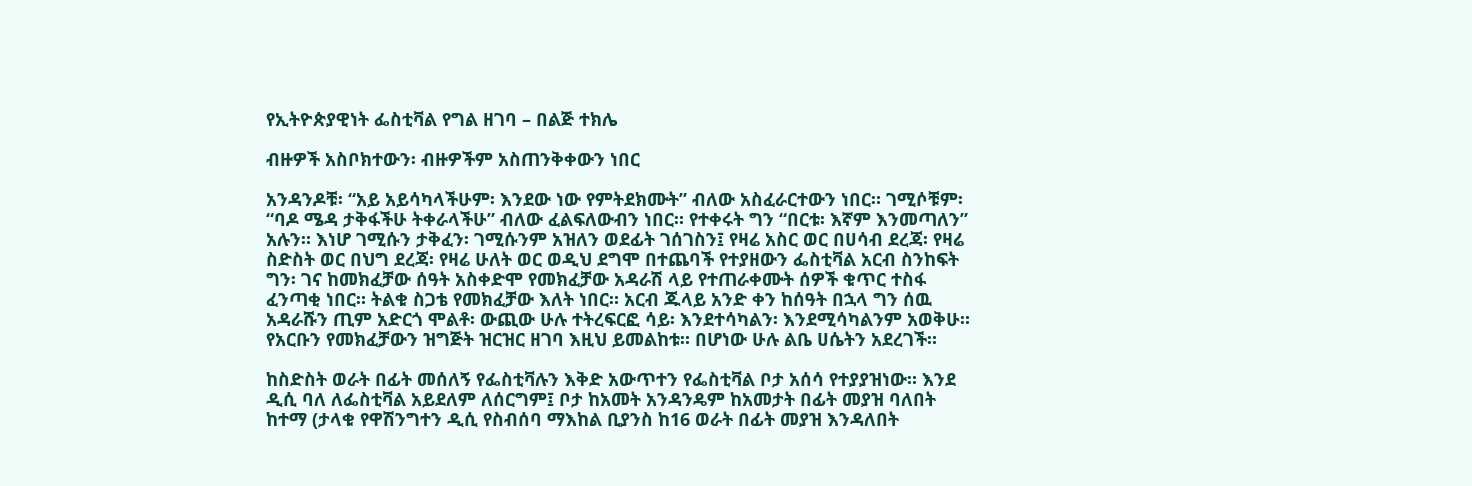የኢትዮጵያዊነት ፌስቲቫል የግል ዘገባ – በልጅ ተክሌ

ብዙዎች አስቦክተውን፡ ብዙዎችም አስጠንቅቀውን ነበር

አንዳንዶቹ፡ “አይ አይሳካላችሁም፡ እንደው ነው የምትደክሙት” ብለው አስፈራርተውን ነበር። ገሚሶቹም፡ “ባዶ ሜዳ ታቅፋችሁ ትቀራላችሁ” ብለው ፈልፍለውብን ነበር። የተቀሩት ግን “በርቱ፡ እኛም እንመጣለን” አሉን። እነሆ ገሚሱን ታቅፈን፡ ገሚሱንም አዝለን ወደፊት ገሰገስን፤ የዛሬ አስር ወር በሀሳብ ደረጃ፡ የዛሬ ስድስት ወር በህግ ደረጃ፡ የዛሬ ሁለት ወር ወዲህ ደግሞ በተጨባች የተያዘውን ፌስቲቫል አርብ ስንከፍት ግን፡ ገና ከመክፈቻው ሰዓት አስቀድሞ የመክፈቻው አዳራሽ ላይ የተጠራቀሙት ሰዎች ቁጥር ተስፋ ፈንጣቂ ነበር። ትልቁ ስጋቴ የመክፈቻው እለት ነበር። አርብ ጁላይ አንድ ቀን ከሰዓት በኋላ ግን ሰዉ አዳራሹን ጢም አድርጎ ሞልቶ፡ ውጪው ሁሉ ተትረፍርፎ ሳይ፡ እንደተሳካልን፡ እንደሚሳካልንም አወቅሁ። የአርቡን የመክፈቻውን ዝግጅት ዝርዝር ዘገባ እዚህ ይመልከቱ። በሆነው ሁሉ ልቤ ሀሴትን አደረገች።

ከስድስት ወራት በፊት መሰለኝ የፌስቲቫሉን እቅድ አውጥተን የፌስቲቫል ቦታ አሰሳ የተያያዝነው። እንደ ዲሲ ባለ ለፌስቲቫል አይደለም ለሰርግም፤ ቦታ ከአመት አንዳንዴም ከአመታት በፊት መያዝ ባለበት ከተማ (ታላቁ የዋሽንግተን ዲሲ የስብሰባ ማእከል ቢያንስ ከ16 ወራት በፊት መያዝ እንዳለበት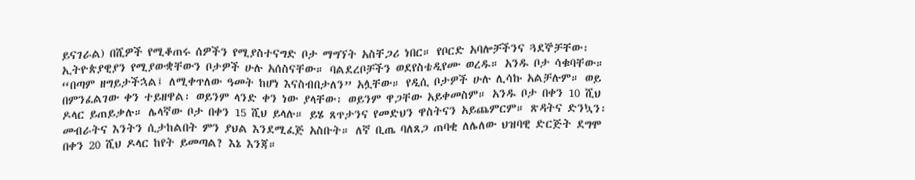ይናገራል) በሺዎች የሚቆጠሩ ሰዎችን የሚያስተናግድ ቦታ ማግኘት አስቸጋሪ ነበር። የቦርድ አባሎቻችንና ጓደኞቻቸው፡ ኢትዮጵያዊያን የሚያውቋቸውን ቦታዎች ሁሉ አሰስናቸው። ባልደረቦቻችን ወደየስቴዲየሙ ወረዱ። አንዱ ቦታ ሳቁባቸው። “በጣም ዘግይታችኋል፤ ለሚቀጥለው ዓመት ከሆነ እናስብበታለን” አሏቸው። የዲሲ ቦታዎች ሁሉ ሊሳኩ አልቻሉም። ወይ በምንፈልገው ቀን ተይዘዋል፡ ወይንም ላንድ ቀን ነው ያላቸው፡ ወይንም ዋጋቸው አይቀመስም። አንዱ ቦታ በቀን 10 ሺህ ዶላር ይጠይቃሉ። ሌላኛው ቦታ በቀን 15 ሺህ ይላሉ። ይሄ ጸጥታንና የመድህን ዋስትናን አይጨምርም። ጽዳትና ድንኳን፡ መብራትና እንትን ሲታከልበት ምን ያህል እንደሚፈጅ አስቡት። ለኛ ቢጤ ባለጸጋ ጠባቂ ለሌለው ህዝባዊ ድርጅት ደግሞ በቀን 20 ሺህ ዶላር ከየት ይመጣል? እኔ እንጃ።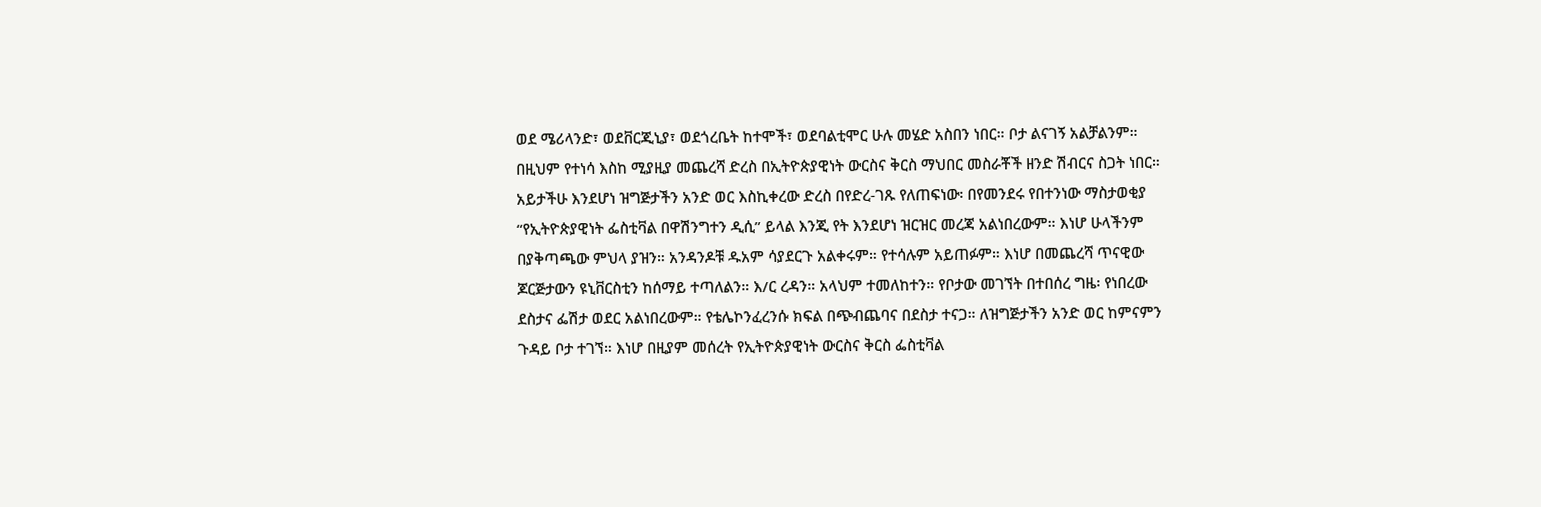ወደ ሜሪላንድ፣ ወደቨርጂኒያ፣ ወደጎረቤት ከተሞች፣ ወደባልቲሞር ሁሉ መሄድ አስበን ነበር። ቦታ ልናገኝ አልቻልንም። በዚህም የተነሳ እስከ ሚያዚያ መጨረሻ ድረስ በኢትዮጵያዊነት ውርስና ቅርስ ማህበር መስራቾች ዘንድ ሽብርና ስጋት ነበር። አይታችሁ እንደሆነ ዝግጅታችን አንድ ወር እስኪቀረው ድረስ በየድረ-ገጹ የለጠፍነው፡ በየመንደሩ የበተንነው ማስታወቂያ “የኢትዮጵያዊነት ፌስቲቫል በዋሽንግተን ዲሲ” ይላል እንጂ የት እንደሆነ ዝርዝር መረጃ አልነበረውም። እነሆ ሁላችንም በያቅጣጫው ምህላ ያዝን። አንዳንዶቹ ዱአም ሳያደርጉ አልቀሩም። የተሳሉም አይጠፉም። እነሆ በመጨረሻ ጥናዊው ጆርጅታውን ዩኒቨርስቲን ከሰማይ ተጣለልን። እ/ር ረዳን። አላህም ተመለከተን። የቦታው መገኘት በተበሰረ ግዜ፡ የነበረው ደስታና ፌሽታ ወደር አልነበረውም። የቴሌኮንፈረንሱ ክፍል በጭብጨባና በደስታ ተናጋ። ለዝግጅታችን አንድ ወር ከምናምን ጉዳይ ቦታ ተገኘ። እነሆ በዚያም መሰረት የኢትዮጵያዊነት ውርስና ቅርስ ፌስቲቫል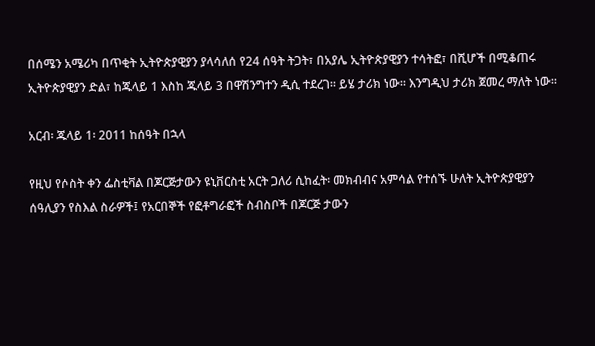በሰሜን አሜሪካ በጥቂት ኢትዮጵያዊያን ያላሳለሰ የ24 ሰዓት ትጋት፣ በአያሌ ኢትዮጵያዊያን ተሳትፎ፣ በሺሆች በሚቆጠሩ ኢትዮጵያዊያን ድል፣ ከጁላይ 1 እስከ ጁላይ 3 በዋሽንግተን ዲሲ ተደረገ። ይሄ ታሪክ ነው። እንግዲህ ታሪክ ጀመረ ማለት ነው።

አርብ፡ ጁላይ 1፡ 2011 ከሰዓት በኋላ

የዚህ የሶስት ቀን ፌስቲቫል በጆርጅታውን ዩኒቨርስቲ አርት ጋለሪ ሲከፈት፡ መክብብና አምሳል የተሰኙ ሁለት ኢትዮጵያዊያን ሰዓሊያን የስእል ስራዎች፤ የአርበኞች የፎቶግራፎች ስብስቦች በጆርጅ ታውን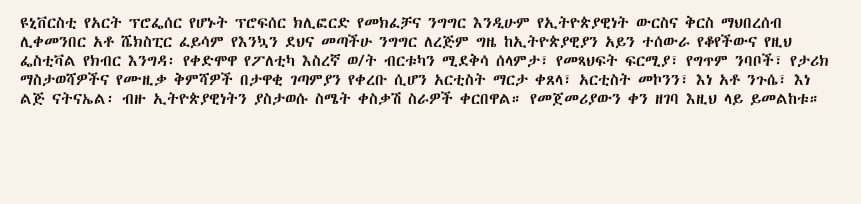ዩኒቨርስቲ የአርት ፕሮፌሰር የሆኑት ፕሮፍሰር ክሊፎርድ የመክፈቻና ንግግር እንዲሁም የኢትዮጵያዊነት ውርስና ቅርስ ማህበረሰብ ሊቀመንበር አቶ ሼክስፒር ፈይሳም የእንኳን ደህና መጣችሁ ንግግር ለረጅም ግዜ ከኢትዮጵያዊያን አይን ተሰውራ የቆየችውና የዚህ ፌስቲቫል የክብር እንግዳ፡ የቀድሞዋ የፖለቲካ እስረኛ ወ/ት ብርቱካን ሚደቅሳ ሰላምታ፣ የመጻህፍት ፍርሚያ፣ የግጥም ንባቦች፣ የታሪክ ማስታወሻዎችና የሙዚቃ ቅምሻዎች በታዋቂ ገጣምያን የቀረቡ ሲሆን አርቲስት ማርታ ቀጸላ፣ አርቲስት መኮንን፣ እነ አቶ ንጉሴ፣ እነ ልጅ ናትናኤል፡ ብዙ ኢትዮጵያዊነትን ያስታወሱ ስሜት ቀስቃሽ ስራዎች ቀርበዋል። የመጀመሪያውን ቀን ዘገባ እዚህ ላይ ይመልከቱ።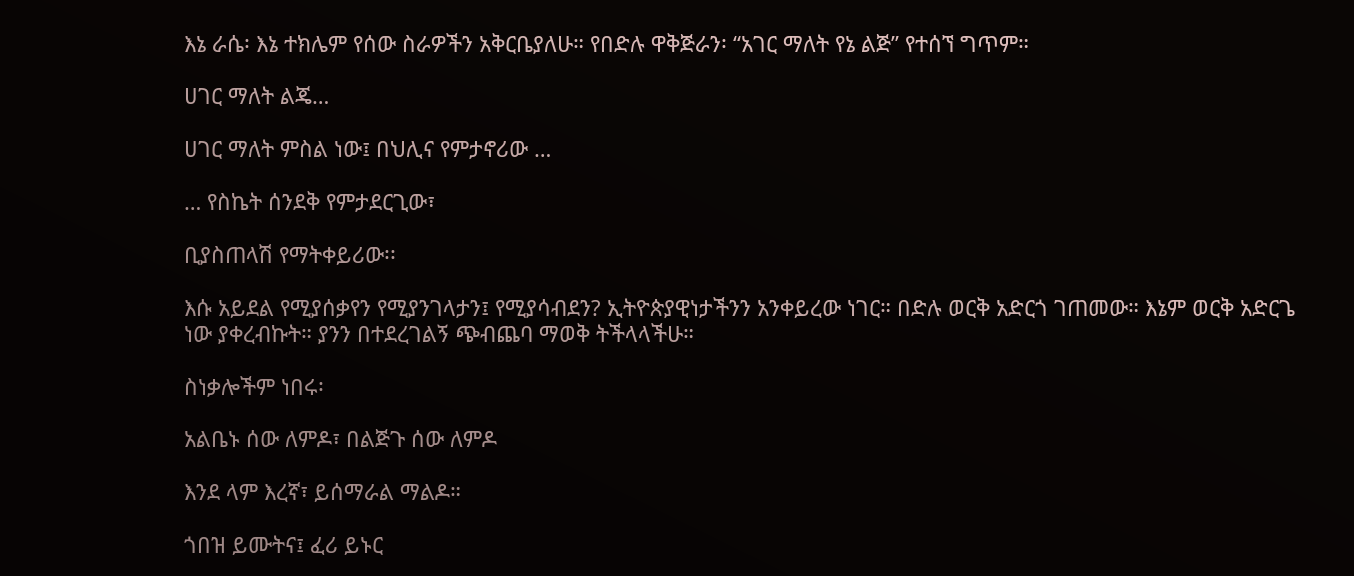እኔ ራሴ፡ እኔ ተክሌም የሰው ስራዎችን አቅርቤያለሁ። የበድሉ ዋቅጅራን፡ “አገር ማለት የኔ ልጅ” የተሰኘ ግጥም።

ሀገር ማለት ልጄ…

ሀገር ማለት ምስል ነው፤ በህሊና የምታኖሪው …

… የስኬት ሰንደቅ የምታደርጊው፣

ቢያስጠላሽ የማትቀይሪው፡፡

እሱ አይደል የሚያሰቃየን የሚያንገላታን፤ የሚያሳብደን? ኢትዮጵያዊነታችንን አንቀይረው ነገር። በድሉ ወርቅ አድርጎ ገጠመው። እኔም ወርቅ አድርጌ ነው ያቀረብኩት። ያንን በተደረገልኝ ጭብጨባ ማወቅ ትችላላችሁ።

ስነቃሎችም ነበሩ፡

አልቤኑ ሰው ለምዶ፣ በልጅጉ ሰው ለምዶ

እንደ ላም እረኛ፣ ይሰማራል ማልዶ።

ጎበዝ ይሙትና፤ ፈሪ ይኑር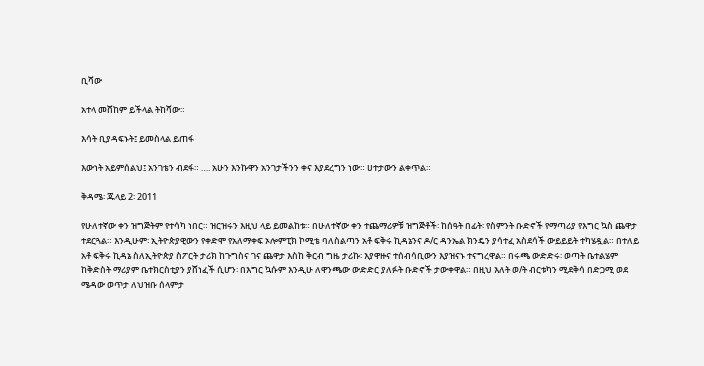ቢሻው

አተላ መሸከም ይችላል ትከሻው።

እሳት ቢያዳፍኑት፤ ይመስላል ይጠፋ

እውነት አይምሰልህ፤ አንገቴን ብደፋ። …. አሁን እንኩዋን አንገታችንን ቀና እያደረግን ነው። ሀተታውን ልቀጥል።

ቅዳሜ፡ ጁላይ 2፡ 2011

የሁለተኛው ቀን ዝግጅትም የተሳካ ነበር። ዝርዝሩን እዚህ ላይ ይመልከቱ። በሁለተኛው ቀን ተጨማሪዎቹ ዝግጅቶች፡ ከሰዓት በፊት፡ የስምንት ቡድኖች የማጣሪያ የእግር ኳስ ጨዋታ ተደርጓል። እንዲሁም፡ ኢትዮጵያዊውን የቀድሞ የአለማቀፍ ኦሎምፒክ ኮሚቴ ባለስልጣን አቶ ፍቅሩ ኪዳኔንና ዶ/ር ዳንኤል ክንዴን ያሳተፈ አስደሳች ውይይይት ተካሄዷል። በተለይ አቶ ፍቅሩ ኪዳኔ ስለኢትዮጵያ ስፖርት ታሪክ ከጉግስና ገና ጨዋታ እስከ ቅርብ ግዜ ታሪኩ፡ እያዋዙና ተሰብሳቢውን እያዝናኑ ተናግረዋል። በሩጫ ውድድሩ፡ ወጣት ቤተልሄም ከቅድስት ማሪያም ቤተክርስቲያን ያሸነፈች ሲሆን፡ በእግር ኳሱም እንዲሁ ለዋንጫው ውድድር ያለፉት ቡድኖች ታውቀዋል። በዚህ እለት ወ/ት ብርቱካን ሚደቅሳ በድጋሚ ወደ ሜዳው ወጥታ ለህዝቡ ሰላምታ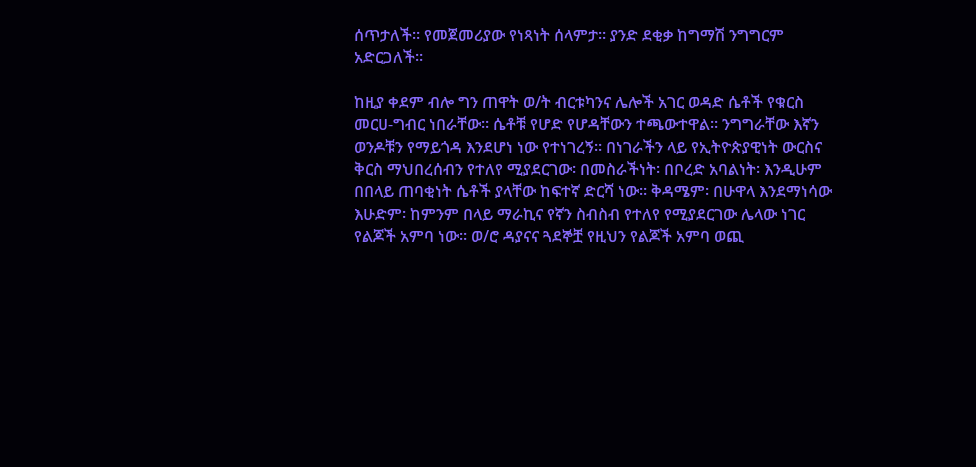ሰጥታለች። የመጀመሪያው የነጻነት ሰላምታ። ያንድ ደቂቃ ከግማሽ ንግግርም አድርጋለች።

ከዚያ ቀደም ብሎ ግን ጠዋት ወ/ት ብርቱካንና ሌሎች አገር ወዳድ ሴቶች የቁርስ መርሀ-ግብር ነበራቸው። ሴቶቹ የሆድ የሆዳቸውን ተጫውተዋል። ንግግራቸው እኛን ወንዶቹን የማይጎዳ እንደሆነ ነው የተነገረኝ። በነገራችን ላይ የኢትዮጵያዊነት ውርስና ቅርስ ማህበረሰብን የተለየ ሚያደርገው፡ በመስራችነት፡ በቦረድ አባልነት፡ እንዲሁም በበላይ ጠባቂነት ሴቶች ያላቸው ከፍተኛ ድርሻ ነው። ቅዳሜም፡ በሁዋላ እንደማነሳው እሁድም፡ ከምንም በላይ ማራኪና የኛን ስብስብ የተለየ የሚያደርገው ሌላው ነገር የልጆች አምባ ነው። ወ/ሮ ዳያናና ጓደኞቿ የዚህን የልጆች አምባ ወጪ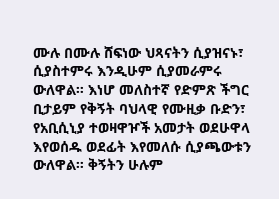ሙሉ በሙሉ ሸፍነው ህጻናትን ሲያዝናኑ፣ ሲያስተምሩ እንዲሁም ሲያመራምሩ ውለዋል። እነሆ መለስተኛ የድምጽ ችግር ቢታይም የቅኝት ባህላዊ የሙዚቃ ቡድን፣ የአቢሲኒያ ተወዛዋዦች አመታት ወደሁዋላ እየወሰዱ ወደፊት እየመለሱ ሲያጫውቱን ውለዋል። ቅኝትን ሁሉም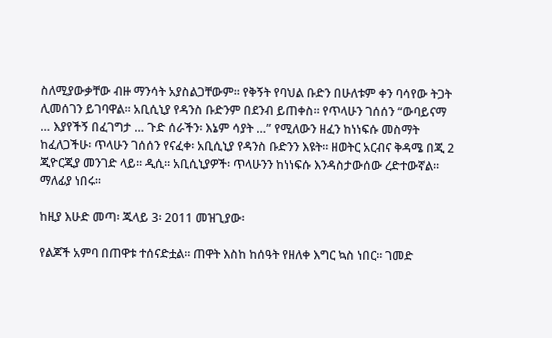ስለሚያውቃቸው ብዙ ማንሳት አያስልጋቸውም። የቅኝት የባህል ቡድን በሁለቱም ቀን ባሳየው ትጋት ሊመሰገን ይገባዋል። አቢሲኒያ የዳንስ ቡድንም በደንብ ይጠቀስ። የጥላሁን ገሰሰን “ውባይናማ … እያየችኝ በፈገግታ … ጉድ ሰራችን፡ እኔም ሳያት …” የሚለውን ዘፈን ከነነፍሱ መስማት ከፈለጋችሁ፡ ጥላሁን ገሰሰን የናፈቀ፡ አቢሲኒያ የዳንስ ቡድንን እዩት። ዘወትር አርብና ቅዳሜ በጂ 2 ጂዮርጂያ መንገድ ላይ። ዲሲ። አቢሲኒያዎች፡ ጥላሁንን ከነነፍሱ እንዳስታውሰው ረድተውኛል። ማለፊያ ነበሩ።

ከዚያ እሁድ መጣ፡ ጁላይ 3፡ 2011 መዝጊያው፡

የልጆች አምባ በጠዋቱ ተሰናድቷል። ጠዋት እስከ ከሰዓት የዘለቀ እግር ኳስ ነበር። ገመድ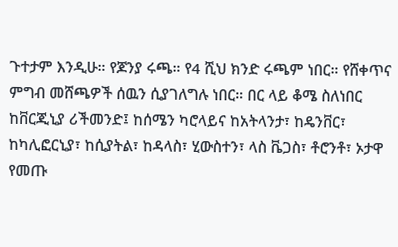ጉተታም እንዲሁ። የጆንያ ሩጫ። የ4 ሺህ ክንድ ሩጫም ነበር። የሸቀጥና ምግብ መሸጫዎች ሰዉን ሲያገለግሉ ነበር። በር ላይ ቆሜ ስለነበር ከቨርጂኒያ ሪችመንድ፤ ከሰሜን ካሮላይና ከአትላንታ፣ ከዴንቨር፣ ከካሊፎርኒያ፣ ከሲያትል፣ ከዳላስ፣ ሂውስተን፣ ላስ ቬጋስ፣ ቶሮንቶ፣ ኦታዋ የመጡ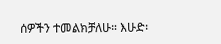ሰዎችን ተመልክቻለሁ። እሁድ፡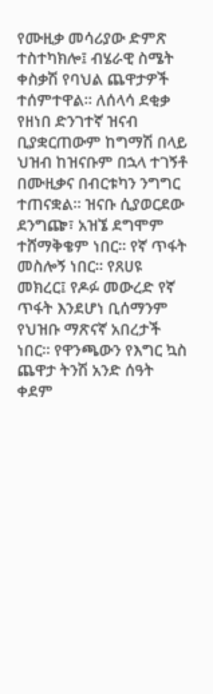የሙዚቃ መሳሪያው ድምጽ ተስተካክሎ፤ ብሄራዊ ስሜት ቀስቃሽ የባህል ጨዋታዎች ተሰምተዋል። ለሰላሳ ደቂቃ የዘነበ ድንገተኛ ዝናብ ቢያቋርጠውም ከግማሽ በላይ ህዝብ ከዝናቡም በኋላ ተገኝቶ በሙዚቃና በብርቱካን ንግግር ተጠናቋል። ዝናቡ ሲያወርደው ደንግጬ፣ አዝኜ ደግሞም ተሸማቅቄም ነበር። የኛ ጥፋት መስሎኝ ነበር። የጸሀዩ መክረር፤ የዶፉ መውረድ የኛ ጥፋት እንደሆነ ቢሰማንም የህዝቡ ማጽናኛ አበረታች ነበር። የዋንጫውን የእግር ኳስ ጨዋታ ትንሽ አንድ ሰዓት ቀደም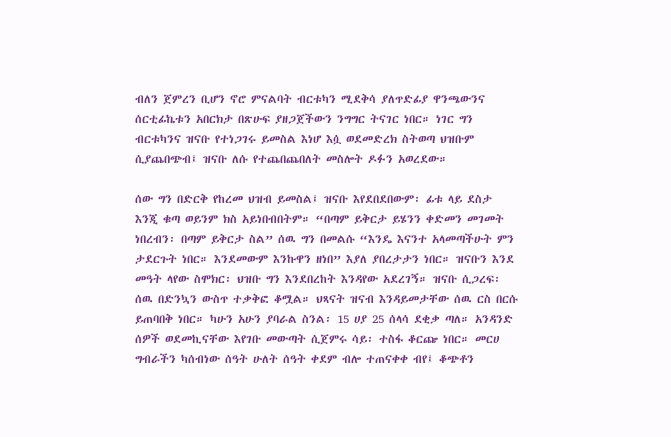ብለን ጀምረን ቢሆን ኖሮ ምናልባት ብርቱካን ሚደቅሳ ያለጥድፊያ ዋንጫውንና ሰርቲፊኬቱን አበርክታ በጽሁፍ ያዘጋጀችውን ንግግር ትናገር ነበር። ነገር ግን ብርቱካንና ዝናቡ የተነጋገሩ ይመስል እነሆ እሷ ወደመድረክ ስትወጣ ህዝቡም ሲያጨበጭብ፤ ዝናቡ ለሱ የተጨበጨበለት መስሎት ዶፉን አወረደው።

ሰው ግን በድርቅ የከረመ ህዝብ ይመስል፤ ዝናቡ እየደበደበውም፡ ፊቱ ላይ ደስታ እንጂ ቁጣ ወይንም ክስ አይነበብበትም። “በጣም ይቅርታ ይሄንን ቀድመን መገመት ነበረብን፡ በጣም ይቅርታ ስል” ሰዉ ግን በመልሱ “እንዴ እናንተ አላመጣችሁት ምን ታደርጉት ነበር። እንደመውም እንኩዋን ዘነበ” እያለ ያበረታታን ነበር። ዝናቡን እንደ መዓት ላየው ስሞክር፡ ህዝቡ ግን እንደበረከት እንዳየው አደረገኝ። ዝናቡ ሲጋረፍ፡ ሰዉ በድንኳን ውስጥ ተቃቅፎ ቆሟል። ህጻናት ዝናብ እንዳይመታቸው ሰዉ ርስ በርሱ ይጠባበቅ ነበር። ካሁን አሁን ያባራል ስንል፡ 15 ሀያ 25 ሰላሳ ደቂቃ ጣለ። አንዳንድ ሰዎች ወደመኪናቸው እየገቡ መውጣት ሲጀምሩ ሳይ፡ ተስፋ ቆርጬ ነበር። መርሀ ግብራችን ካሰብነው ሰዓት ሁለት ሰዓት ቀደም ብሎ ተጠናቀቀ ብየ፤ ቆጭቶን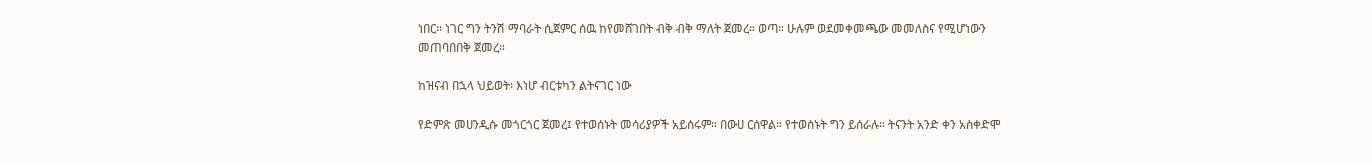ነበር። ነገር ግን ትንሽ ማባራት ሲጀምር ሰዉ ከየመሸገበት ብቅ ብቅ ማለት ጀመረ። ወጣ። ሁሉም ወደመቀመጫው መመለስና የሚሆነውን መጠባበበቅ ጀመረ።

ከዝናብ በኋላ ህይወት፡ እነሆ ብርቱካን ልትናገር ነው

የድምጽ መሀንዲሱ መጎርጎር ጀመረ፤ የተወሰኑት መሳሪያዎች አይሰሩም። በውሀ ርሰዋል። የተወሰኑት ግን ይሰራሉ። ትናንት አንድ ቀን አስቀድሞ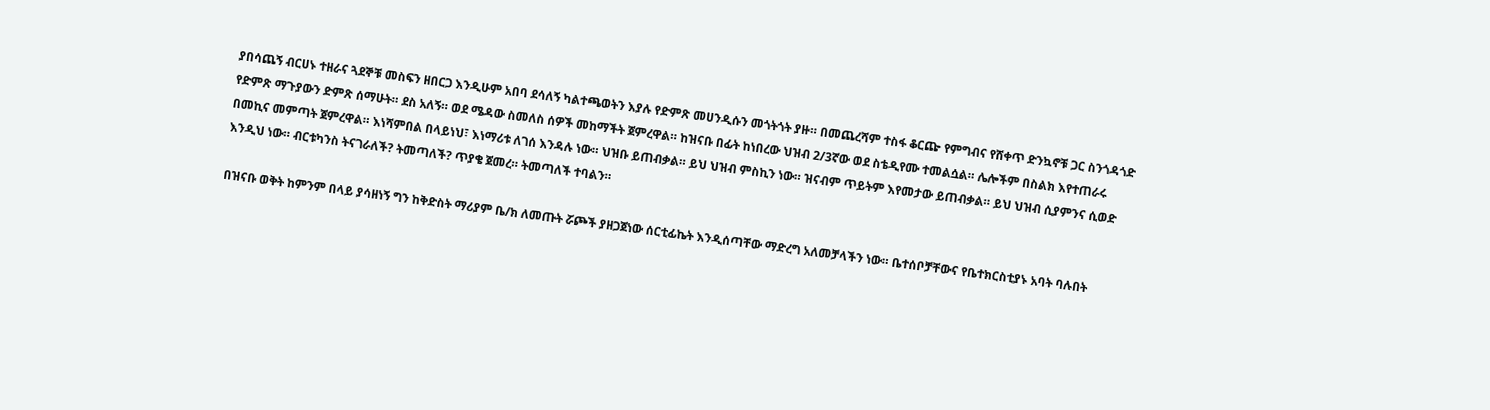ያበሳጨኝ ብርሀኑ ተዘራና ጓደኞቹ መስፍን ዘበርጋ እንዲሁም አበባ ደሳለኝ ካልተጫወትን እያሉ የድምጽ መሀንዲሱን መጎትጎት ያዙ። በመጨረሻም ተስፋ ቆርጬ የምግብና የሸቀጥ ድንኳኖቹ ጋር ስንጎዳጎድ የድምጽ ማጉያውን ድምጽ ሰማሁት። ደስ አለኝ። ወደ ሜዳው ስመለስ ሰዎች መከማችት ጀምረዋል። ከዝናቡ በፊት ከነበረው ህዝብ 2/3ኛው ወደ ስቴዲየሙ ተመልሷል። ሌሎችም በስልክ እየተጠራሩ በመኪና መምጣት ጀምረዋል። እነሻምበል በላይነህ፣ እነማሪቱ ለገሰ እንዳሉ ነው። ህዝቡ ይጠብቃል። ይህ ህዝብ ምስኪን ነው። ዝናብም ጥይትም እየመታው ይጠብቃል። ይህ ህዝብ ሲያምንና ሲወድ እንዲህ ነው። ብርቱካንስ ትናገራለች? ትመጣለች? ጥያቄ ጀመረ። ትመጣለች ተባልን።

በዝናቡ ወቅት ከምንም በላይ ያሳዘነኝ ግን ከቅድስት ማሪያም ቤ/ክ ለመጡት ሯጮች ያዘጋጀነው ሰርቲፊኬት እንዲሰጣቸው ማድረግ አለመቻላችን ነው። ቤተሰቦቻቸውና የቤተክርስቲያኑ አባት ባሉበት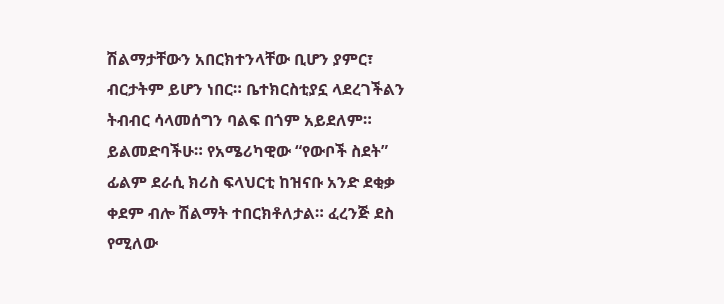ሽልማታቸውን አበርክተንላቸው ቢሆን ያምር፣ ብርታትም ይሆን ነበር። ቤተክርስቲያኗ ላደረገችልን ትብብር ሳላመሰግን ባልፍ በጎም አይደለም። ይልመድባችሁ። የአሜሪካዊው “የውቦች ስደት” ፊልም ደራሲ ክሪስ ፍላህርቲ ከዝናቡ አንድ ደቂቃ ቀደም ብሎ ሽልማት ተበርክቶለታል። ፈረንጅ ደስ የሚለው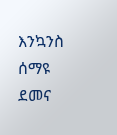እንኳንስ ሰማዩ ደመና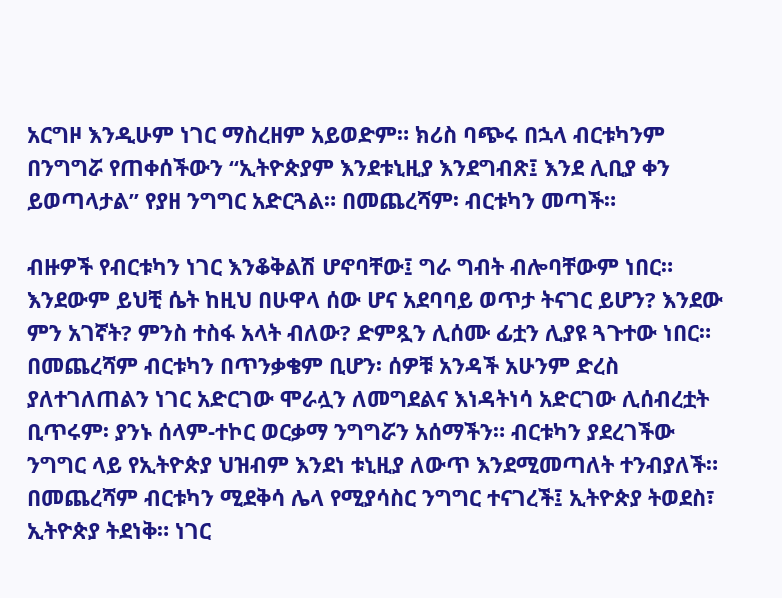አርግዞ እንዲሁም ነገር ማስረዘም አይወድም። ክሪስ ባጭሩ በኋላ ብርቱካንም በንግግሯ የጠቀሰችውን “ኢትዮጵያም እንደቱኒዚያ እንደግብጽ፤ እንደ ሊቢያ ቀን ይወጣላታል” የያዘ ንግግር አድርጓል። በመጨረሻም፡ ብርቱካን መጣች።

ብዙዎች የብርቱካን ነገር እንቆቅልሽ ሆኖባቸው፤ ግራ ግብት ብሎባቸውም ነበር። እንደውም ይህቺ ሴት ከዚህ በሁዋላ ሰው ሆና አደባባይ ወጥታ ትናገር ይሆን? እንደው ምን አገኛት? ምንስ ተስፋ አላት ብለው? ድምጿን ሊሰሙ ፊቷን ሊያዩ ጓጉተው ነበር። በመጨረሻም ብርቱካን በጥንቃቄም ቢሆን፡ ሰዎቹ አንዳች አሁንም ድረስ ያለተገለጠልን ነገር አድርገው ሞራሏን ለመግደልና እነዳትነሳ አድርገው ሊሰብረቷት ቢጥሩም፡ ያንኑ ሰላም-ተኮር ወርቃማ ንግግሯን አሰማችን። ብርቱካን ያደረገችው ንግግር ላይ የኢትዮጵያ ህዝብም እንደነ ቱኒዚያ ለውጥ እንደሚመጣለት ተንብያለች። በመጨረሻም ብርቱካን ሚደቅሳ ሌላ የሚያሳስር ንግግር ተናገረች፤ ኢትዮጵያ ትወደስ፣ ኢትዮጵያ ትደነቅ። ነገር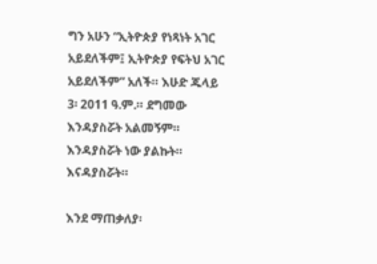ግን አሁን “ኢትዮጵያ የነጻነት አገር አይደለችም፤ ኢትዮጵያ የፍትህ አገር አይደለችም” አለች። እሁድ ጁላይ 3፡ 2011 ዓ.ም.። ደግመው እንዳያስሯት አልመኝም። እንዳያስሯት ነው ያልኩት። እናዳያስሯት።

እንደ ማጠቃለያ፡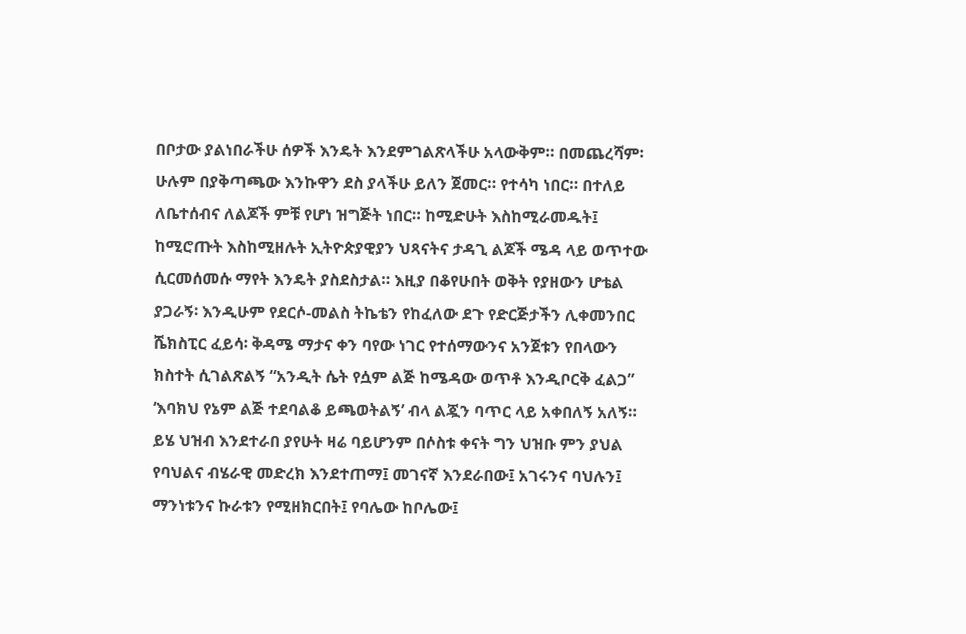በቦታው ያልነበራችሁ ሰዎች እንዴት እንደምገልጽላችሁ አላውቅም። በመጨረሻም፡ ሁሉም በያቅጣጫው እንኩዋን ደስ ያላችሁ ይለን ጀመር። የተሳካ ነበር። በተለይ ለቤተሰብና ለልጆች ምቹ የሆነ ዝግጅት ነበር። ከሚድሁት እስከሚራመዱት፤ ከሚሮጡት እስከሚዘሉት ኢትዮጵያዊያን ህጻናትና ታዳጊ ልጆች ሜዳ ላይ ወጥተው ሲርመሰመሱ ማየት እንዴት ያስደስታል። እዚያ በቆየሁበት ወቅት የያዘውን ሆቴል ያጋራኝ፡ እንዲሁም የደርሶ-መልስ ትኬቴን የከፈለው ደጉ የድርጅታችን ሊቀመንበር ሼክስፒር ፈይሳ፡ ቅዳሜ ማታና ቀን ባየው ነገር የተሰማውንና አንጀቱን የበላውን ክስተት ሲገልጽልኝ “አንዲት ሴት የሷም ልጅ ከሜዳው ወጥቶ እንዲቦርቅ ፈልጋ” ‘እባክህ የኔም ልጅ ተደባልቆ ይጫወትልኝ’ ብላ ልጇን ባጥር ላይ አቀበለኝ አለኝ። ይሄ ህዝብ እንደተራበ ያየሁት ዛሬ ባይሆንም በሶስቱ ቀናት ግን ህዝቡ ምን ያህል የባህልና ብሄራዊ መድረክ እንደተጠማ፤ መገናኛ እንደራበው፤ አገሩንና ባህሉን፤ ማንነቱንና ኩራቱን የሚዘክርበት፤ የባሌው ከቦሌው፤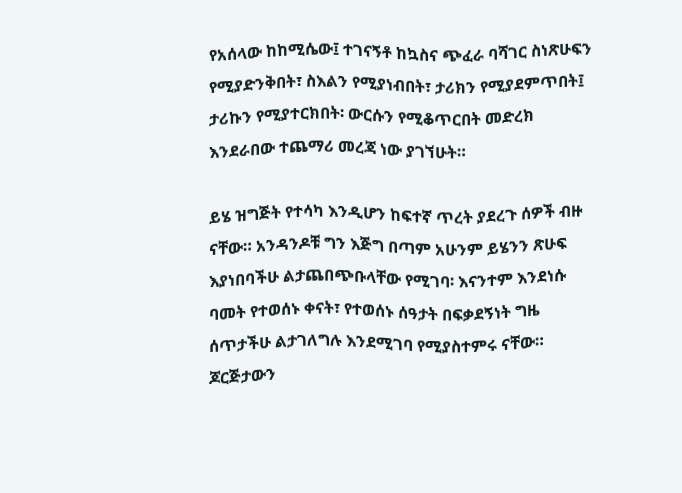የአሰላው ከከሚሴው፤ ተገናኝቶ ከኳስና ጭፈራ ባሻገር ስነጽሁፍን የሚያድንቅበት፣ ስእልን የሚያነብበት፣ ታሪክን የሚያደምጥበት፤ ታሪኩን የሚያተርክበት፡ ውርሱን የሚቆጥርበት መድረክ እንደራበው ተጨማሪ መረጃ ነው ያገኘሁት።

ይሄ ዝግጅት የተሳካ እንዲሆን ከፍተኛ ጥረት ያደረጉ ሰዎች ብዙ ናቸው። አንዳንዶቹ ግን እጅግ በጣም አሁንም ይሄንን ጽሁፍ እያነበባችሁ ልታጨበጭቡላቸው የሚገባ፡ እናንተም እንደነሱ ባመት የተወሰኑ ቀናት፣ የተወሰኑ ሰዓታት በፍቃደኝነት ግዜ ሰጥታችሁ ልታገለግሉ እንደሚገባ የሚያስተምሩ ናቸው። ጆርጅታውን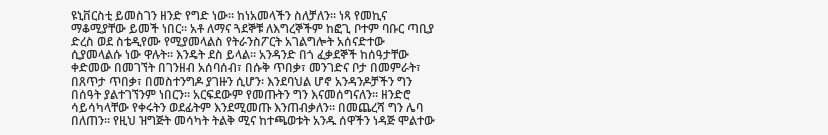ዩኒቨርስቲ ይመስገን ዘንድ የግድ ነው። ከነአመላችን ስለቻለን። ነጻ የመኪና ማቆሚያቸው ይመች ነበር። አቶ ለማና ጓደኞቹ ለእግረኞችም ከፎጊ ቦተም ባቡር ጣቢያ ድረስ ወደ ስቴዲየሙ የሚያመላልስ የትራንስፖርት አገልግሎት አሰናድተው ሲያመላልሱ ነው ዋሉት። እንዴት ደስ ይላል። አንዳንድ በጎ ፈቃደኞች ከሰዓታቸው ቀድመው በመገኘት በገንዘብ አሰባሰብ፣ በሱቅ ጥበቃ፣ መንገድና ቦታ በመምራት፣ በጸጥታ ጥበቃ፣ በመስተንግዶ ያገዙን ሲሆን፡ እንደባህል ሆኖ አንዳንዶቻችን ግን በሰዓት ያልተገኘንም ነበርን። አርፍደውም የመጡትን ግን እናመሰግናለን። ዘንድሮ ሳይሳካላቸው የቀሩትን ወደፊትም እንደሚመጡ እንጠብቃለን። በመጨረሻ ግን ሌባ በለጠን። የዚህ ዝግጅት መሳካት ትልቅ ሚና ከተጫወቱት አንዱ ሰዋችን ነዳጅ ሞልተው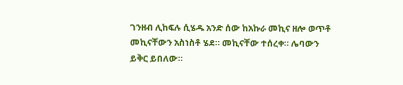ገንዘብ ሊከፍሉ ሲሄዱ አንድ ሰው ከአኩራ መኪና ዘሎ ወጥቶ መኪናቸውን አስነስቶ ሄደ። መኪናቸው ተሰረቀ። ሌባውን ይቅር ይበለው።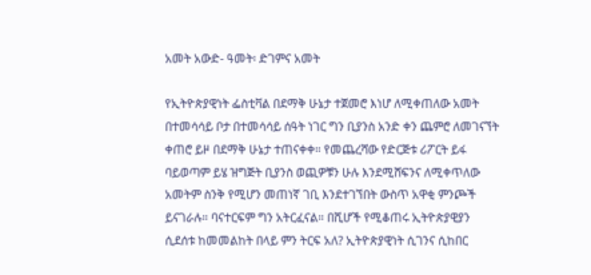አመት አውድ- ዓመት፡ ድገምና አመት

የኢትዮጵያዊነት ፌስቲቫል በደማቅ ሁኔታ ተጀመሮ እነሆ ለሚቀጠለው አመት በተመሳሳይ ቦታ በተመሳሳይ ሰዓት ነገር ግን ቢያንስ አንድ ቀን ጨምሮ ለመገናኘት ቀጠሮ ይዞ በደማቅ ሁኔታ ተጠናቀቀ። የመጨረሻው የድርጅቱ ሪፖርት ይፋ ባይወጣም ይሄ ዝግጅት ቢያንስ ወጪዎቹን ሁሉ እንደሚሸፍንና ለሚቀጥለው አመትም ስንቅ የሚሆን መጠነኛ ገቢ እንደተገኘበት ውስጥ አዋቂ ምንጮች ይናገራሉ። ባናተርፍም ግን አትርፈናል። በሺሆች የሚቆጠሩ ኢትዮጵያዊያን ሲደሰቱ ከመመልከት በላይ ምን ትርፍ አለ? ኢትዮጵያዊነት ሲገንና ሲከበር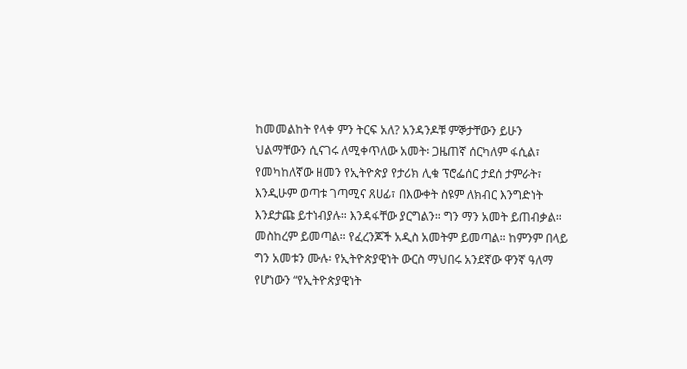ከመመልከት የላቀ ምን ትርፍ አለ? አንዳንዶቹ ምኞታቸውን ይሁን ህልማቸውን ሲናገሩ ለሚቀጥለው አመት፡ ጋዜጠኛ ሰርካለም ፋሲል፣ የመካከለኛው ዘመን የኢትዮጵያ የታሪክ ሊቁ ፕሮፌሰር ታደሰ ታምራት፣ እንዲሁም ወጣቱ ገጣሚና ጸሀፊ፣ በእውቀት ስዩም ለክብር እንግድነት እንደታጩ ይተነብያሉ። እንዳፋቸው ያርግልን። ግን ማን አመት ይጠብቃል። መስከረም ይመጣል። የፈረንጆች አዲስ አመትም ይመጣል። ከምንም በላይ ግን አመቱን ሙሉ፡ የኢትዮጵያዊነት ውርስ ማህበሩ አንደኛው ዋንኛ ዓለማ የሆነውን “የኢትዮጵያዊነት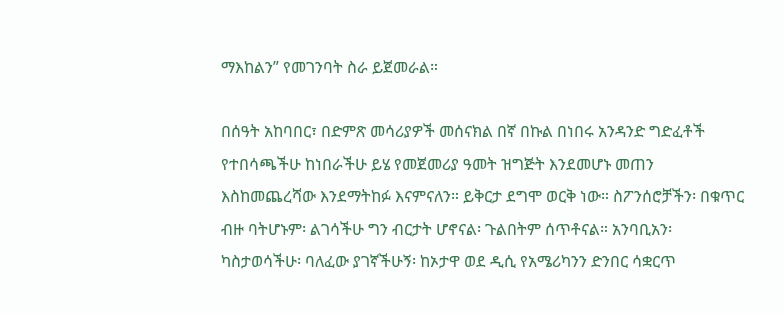ማእከልን” የመገንባት ስራ ይጀመራል።

በሰዓት አከባበር፣ በድምጽ መሳሪያዎች መሰናክል በኛ በኩል በነበሩ አንዳንድ ግድፈቶች የተበሳጫችሁ ከነበራችሁ ይሄ የመጀመሪያ ዓመት ዝግጅት እንደመሆኑ መጠን እስከመጨረሻው እንደማትከፉ እናምናለን። ይቅርታ ደግሞ ወርቅ ነው። ስፖንሰሮቻችን፡ በቁጥር ብዙ ባትሆኑም፡ ልገሳችሁ ግን ብርታት ሆኖናል፡ ጉልበትም ሰጥቶናል። አንባቢአን፡ ካስታወሳችሁ፡ ባለፈው ያገኛችሁኝ፡ ከኦታዋ ወደ ዲሲ የአሜሪካንን ድንበር ሳቋርጥ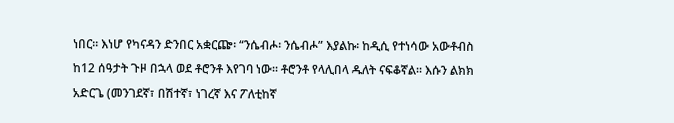ነበር። እነሆ የካናዳን ድንበር አቋርጬ፡ “ንሴብሖ፡ ንሴብሖ” እያልኩ፡ ከዲሲ የተነሳው አውቶብስ ከ12 ሰዓታት ጉዞ በኋላ ወደ ቶሮንቶ እየገባ ነው። ቶሮንቶ የላሊበላ ዱለት ናፍቆኛል። እሱን ልክክ አድርጌ (መንገደኛ፣ በሽተኛ፣ ነገረኛ እና ፖለቲከኛ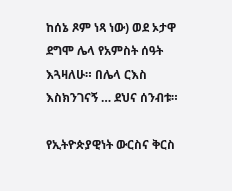ከሰኔ ጾም ነጻ ነው) ወደ ኦታዋ ደግሞ ሌላ የአምስት ሰዓት እጓዛለሁ። በሌላ ርእስ እስክንገናኝ … ደህና ሰንብቱ።

የኢትዮጵያዊነት ውርስና ቅርስ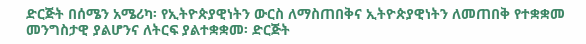ድርጅት በሰሜን አሜሪካ፡ የኢትዮጵያዊነትን ውርስ ለማስጠበቅና ኢትዮጵያዊነትን ለመጠበቅ የተቋቋመ መንግስታዊ ያልሆንና ለትርፍ ያልተቋቋመ፡ ድርጅት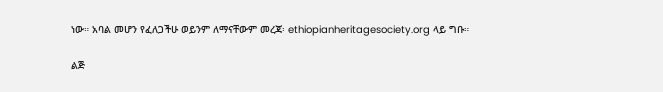ነው። አባል መሆን የፈለጋችሁ ወይንም ለማናቸውም መረጃ፡ ethiopianheritagesociety.org ላይ ግቡ።

ልጅ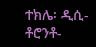ተክሌ፡ ዲሲ-ቶሮንቶ-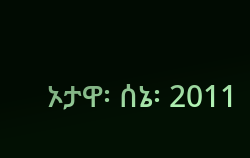ኦታዋ፡ ሰኔ፡ 2011